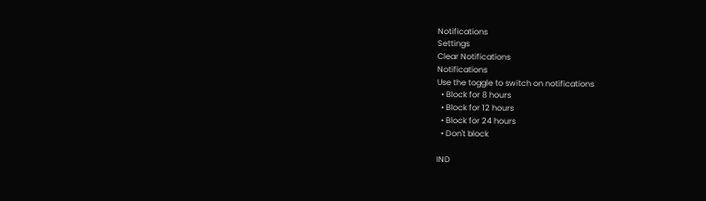Notifications
Settings
Clear Notifications
Notifications
Use the toggle to switch on notifications
  • Block for 8 hours
  • Block for 12 hours
  • Block for 24 hours
  • Don't block

IND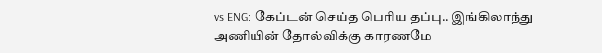vs ENG: கேப்டன் செய்த பெரிய தப்பு.. இங்கிலாந்து அணியின் தோல்விக்கு காரணமே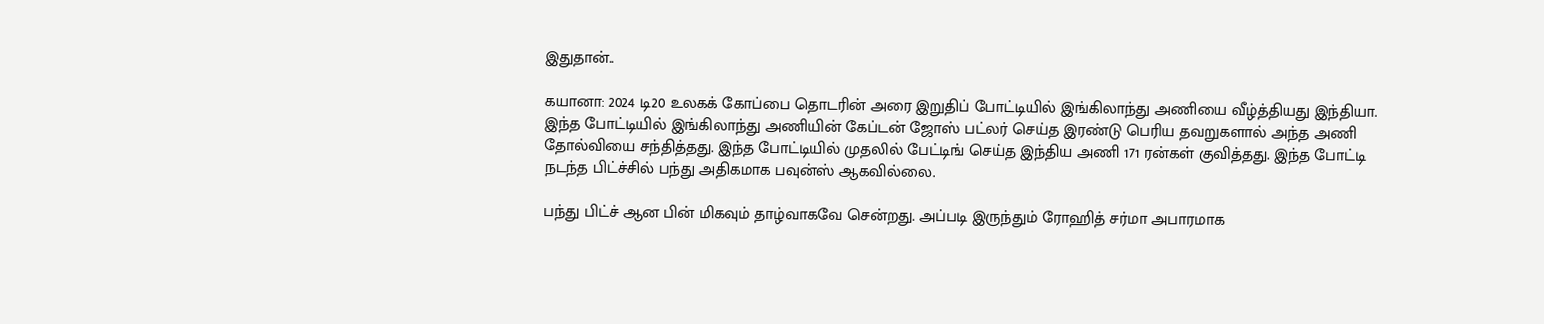இதுதான்..

கயானா: 2024 டி20 உலகக் கோப்பை தொடரின் அரை இறுதிப் போட்டியில் இங்கிலாந்து அணியை வீழ்த்தியது இந்தியா. இந்த போட்டியில் இங்கிலாந்து அணியின் கேப்டன் ஜோஸ் பட்லர் செய்த இரண்டு பெரிய தவறுகளால் அந்த அணி தோல்வியை சந்தித்தது. இந்த போட்டியில் முதலில் பேட்டிங் செய்த இந்திய அணி 171 ரன்கள் குவித்தது. இந்த போட்டி நடந்த பிட்ச்சில் பந்து அதிகமாக பவுன்ஸ் ஆகவில்லை.

பந்து பிட்ச் ஆன பின் மிகவும் தாழ்வாகவே சென்றது. அப்படி இருந்தும் ரோஹித் சர்மா அபாரமாக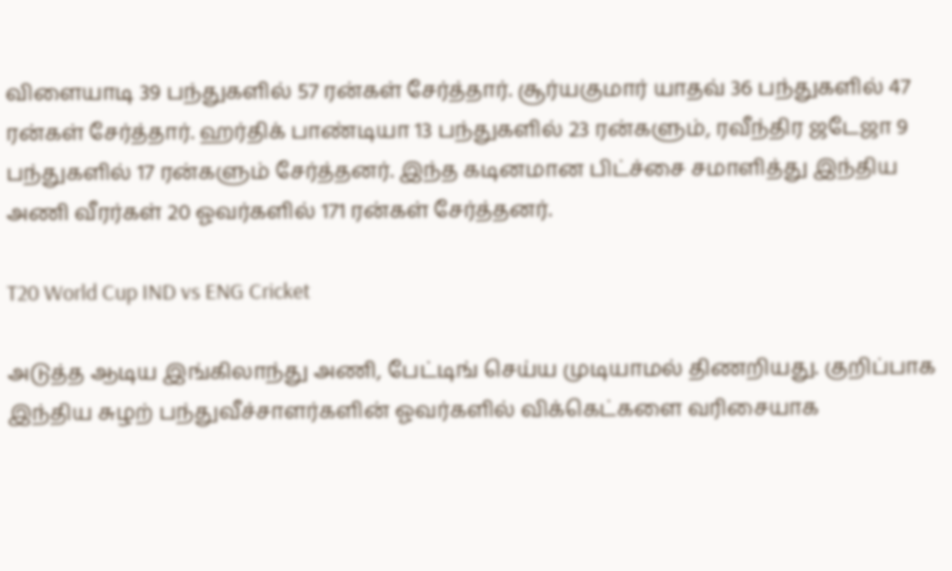விளையாடி 39 பந்துகளில் 57 ரன்கள் சேர்த்தார். சூர்யகுமார் யாதவ் 36 பந்துகளில் 47 ரன்கள் சேர்த்தார். ஹர்திக் பாண்டியா 13 பந்துகளில் 23 ரன்களும், ரவீந்திர ஜடேஜா 9 பந்துகளில் 17 ரன்களும் சேர்த்தனர். இந்த கடினமான பிட்ச்சை சமாளித்து இந்திய அணி வீரர்கள் 20 ஓவர்களில் 171 ரன்கள் சேர்த்தனர்.

T20 World Cup IND vs ENG Cricket

அடுத்த ஆடிய இங்கிலாந்து அணி, பேட்டிங் செய்ய முடியாமல் திணறியது. குறிப்பாக இந்திய சுழற் பந்துவீச்சாளர்களின் ஓவர்களில் விக்கெட்களை வரிசையாக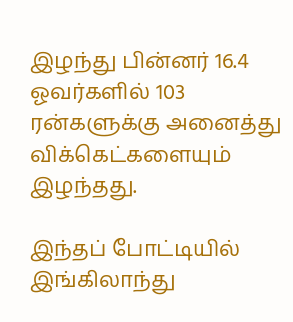இழந்து பின்னர் 16.4 ஓவர்களில் 103 ரன்களுக்கு அனைத்து விக்கெட்களையும் இழந்தது.

இந்தப் போட்டியில் இங்கிலாந்து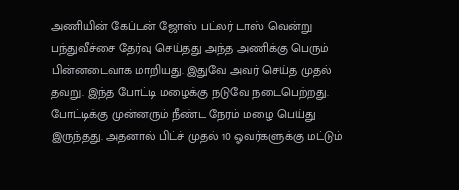அணியின் கேப்டன் ஜோஸ் பட்லர் டாஸ் வென்று பந்துவீச்சை தேர்வு செய்தது அந்த அணிக்கு பெரும் பின்னடைவாக மாறியது. இதுவே அவர் செய்த முதல் தவறு. இந்த போட்டி மழைக்கு நடுவே நடைபெற்றது. போட்டிக்கு முன்னரும் நீண்ட நேரம் மழை பெய்து இருந்தது. அதனால் பிட்ச் முதல் 10 ஓவர்களுக்கு மட்டும்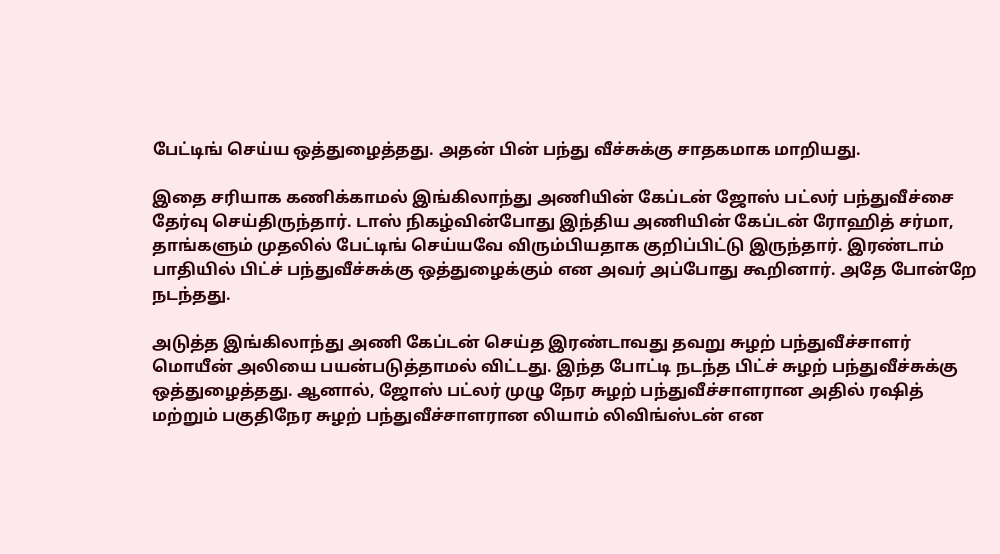பேட்டிங் செய்ய ஒத்துழைத்தது. அதன் பின் பந்து வீச்சுக்கு சாதகமாக மாறியது.

இதை சரியாக கணிக்காமல் இங்கிலாந்து அணியின் கேப்டன் ஜோஸ் பட்லர் பந்துவீச்சை தேர்வு செய்திருந்தார். டாஸ் நிகழ்வின்போது இந்திய அணியின் கேப்டன் ரோஹித் சர்மா, தாங்களும் முதலில் பேட்டிங் செய்யவே விரும்பியதாக குறிப்பிட்டு இருந்தார். இரண்டாம் பாதியில் பிட்ச் பந்துவீச்சுக்கு ஒத்துழைக்கும் என அவர் அப்போது கூறினார். அதே போன்றே நடந்தது.

அடுத்த இங்கிலாந்து அணி கேப்டன் செய்த இரண்டாவது தவறு சுழற் பந்துவீச்சாளர் மொயீன் அலியை பயன்படுத்தாமல் விட்டது. இந்த போட்டி நடந்த பிட்ச் சுழற் பந்துவீச்சுக்கு ஒத்துழைத்தது. ஆனால், ஜோஸ் பட்லர் முழு நேர சுழற் பந்துவீச்சாளரான அதில் ரஷித் மற்றும் பகுதிநேர சுழற் பந்துவீச்சாளரான லியாம் லிவிங்ஸ்டன் என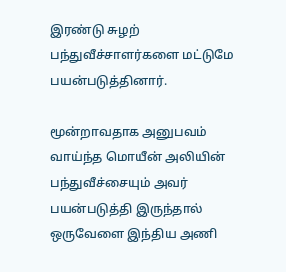இரண்டு சுழற் பந்துவீச்சாளர்களை மட்டுமே பயன்படுத்தினார்.

மூன்றாவதாக அனுபவம் வாய்ந்த மொயீன் அலியின் பந்துவீச்சையும் அவர் பயன்படுத்தி இருந்தால் ஒருவேளை இந்திய அணி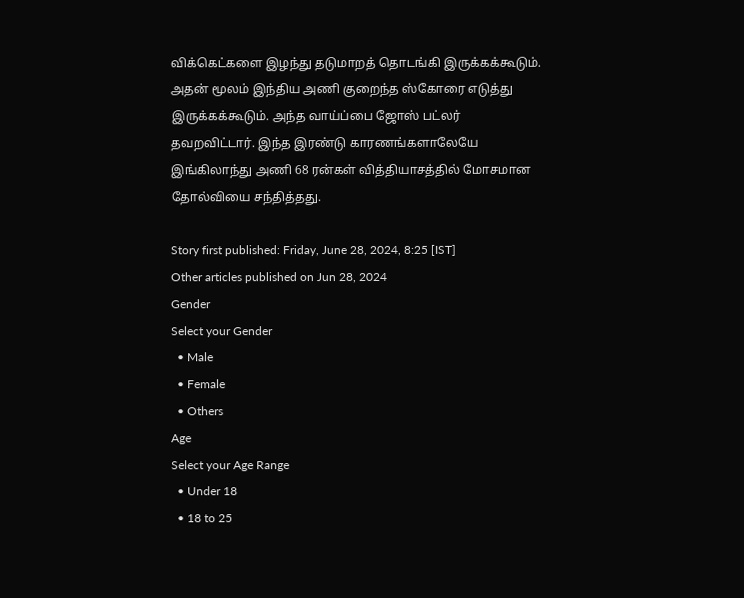விக்கெட்களை இழந்து தடுமாறத் தொடங்கி இருக்கக்கூடும். அதன் மூலம் இந்திய அணி குறைந்த ஸ்கோரை எடுத்து இருக்கக்கூடும். அந்த வாய்ப்பை ஜோஸ் பட்லர் தவறவிட்டார். இந்த இரண்டு காரணங்களாலேயே இங்கிலாந்து அணி 68 ரன்கள் வித்தியாசத்தில் மோசமான தோல்வியை சந்தித்தது.

Story first published: Friday, June 28, 2024, 8:25 [IST]
Other articles published on Jun 28, 2024
Gender
Select your Gender
  • Male
  • Female
  • Others
Age
Select your Age Range
  • Under 18
  • 18 to 25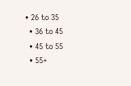• 26 to 35
  • 36 to 45
  • 45 to 55
  • 55+